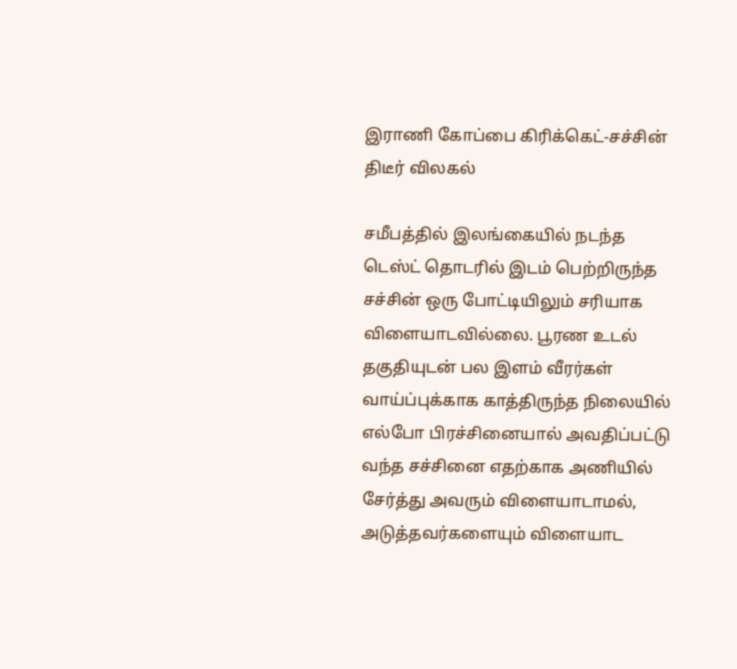இராணி கோப்பை கிரிக்கெட்-சச்சின் திடீர் விலகல்

சமீபத்தில் இலங்கையில் நடந்த டெஸ்ட் தொடரில் இடம் பெற்றிருந்த சச்சின் ஒரு போட்டியிலும் சரியாக விளையாடவில்லை. பூரண உடல் தகுதியுடன் பல இளம் வீரர்கள் வாய்ப்புக்காக காத்திருந்த நிலையில் எல்போ பிரச்சினையால் அவதிப்பட்டு வந்த சச்சினை எதற்காக அணியில் சேர்த்து அவரும் விளையாடாமல், அடுத்தவர்களையும் விளையாட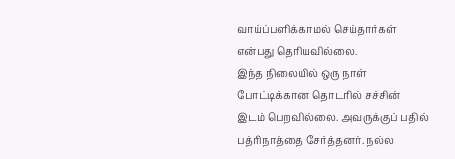வாய்ப்பளிக்காமல் செய்தார்கள் என்பது தெரியவில்லை.
இந்த நிலையில் ஒரு நாள் போட்டிக்கான தொடரில் சச்சின் இடம் பெறவில்லை. அவருக்குப் பதில் பத்ரிநாத்தை சேர்த்தனர். நல்ல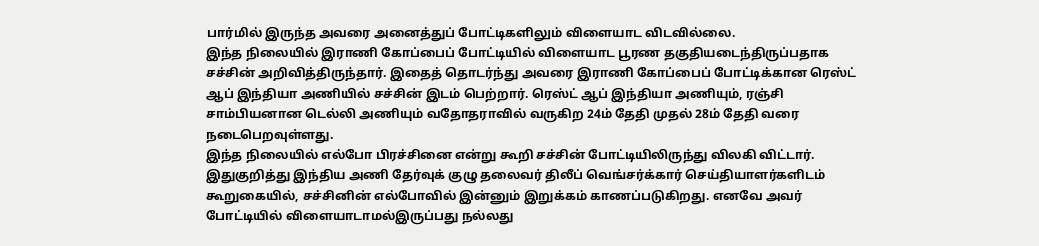பார்மில் இருந்த அவரை அனைத்துப் போட்டிகளிலும் விளையாட விடவில்லை.
இந்த நிலையில் இராணி கோப்பைப் போட்டியில் விளையாட பூரண தகுதியடைந்திருப்பதாக சச்சின் அறிவித்திருந்தார். இதைத் தொடர்ந்து அவரை இராணி கோப்பைப் போட்டிக்கான ரெஸ்ட் ஆப் இந்தியா அணியில் சச்சின் இடம் பெற்றார். ரெஸ்ட் ஆப் இந்தியா அணியும், ரஞ்சி சாம்பியனான டெல்லி அணியும் வதோதராவில் வருகிற 24ம் தேதி முதல் 28ம் தேதி வரை நடைபெறவுள்ளது.
இந்த நிலையில் எல்போ பிரச்சினை என்று கூறி சச்சின் போட்டியிலிருந்து விலகி விட்டார்.
இதுகுறித்து இந்திய அணி தேர்வுக் குழு தலைவர் திலீப் வெங்சர்க்கார் செய்தியாளர்களிடம் கூறுகையில், சச்சினின் எல்போவில் இன்னும் இறுக்கம் காணப்படுகிறது. எனவே அவர் போட்டியில் விளையாடாமல்இருப்பது நல்லது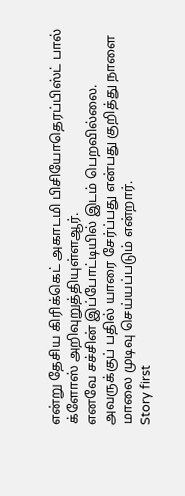என்று தேசிய கிரிக்கெட் அகாடமி பிசியோதெரப்பிஸ்ட் பால் க்ளோஸ் அறிவுறுத்தியுள்ளஆர்.
எனவே சச்சின் இப்போட்டியில் இடம் பெறவில்லை. அவருக்குப் பதில் யாரை சேர்ப்பது என்பது குறித்து நாளை மாலை முடிவு செய்யப்படும் என்றார்.
Story first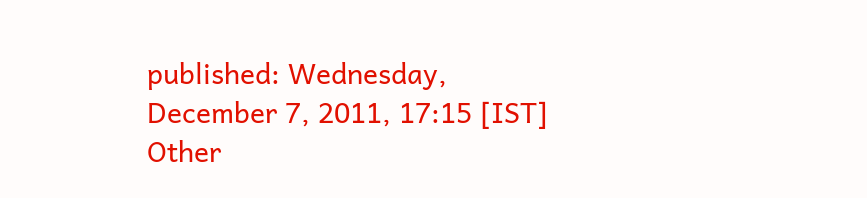published: Wednesday, December 7, 2011, 17:15 [IST]
Other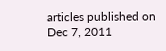articles published on Dec 7, 2011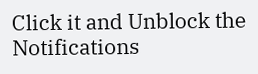Click it and Unblock the Notifications